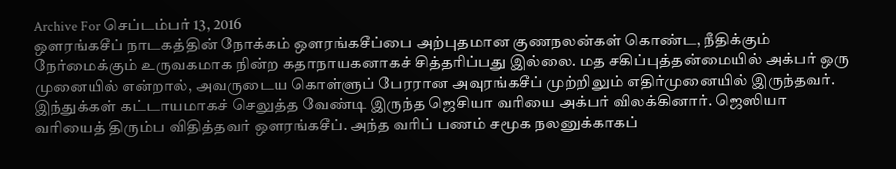Archive For செப்டம்பர் 13, 2016
ஔரங்கசீப் நாடகத்தின் நோக்கம் ஔரங்கசீப்பை அற்புதமான குணநலன்கள் கொண்ட, நீதிக்கும் நேர்மைக்கும் உருவகமாக நின்ற கதாநாயகனாகச் சித்தரிப்பது இல்லை. மத சகிப்புத்தன்மையில் அக்பர் ஒரு முனையில் என்றால், அவருடைய கொள்ளுப் பேரரான அவுரங்கசீப் முற்றிலும் எதிர்முனையில் இருந்தவர். இந்துக்கள் கட்டாயமாகச் செலுத்த வேண்டி இருந்த ஜெசியா வரியை அக்பர் விலக்கினார். ஜெஸியா வரியைத் திரும்ப விதித்தவர் ஔரங்கசீப். அந்த வரிப் பணம் சமூக நலனுக்காகப்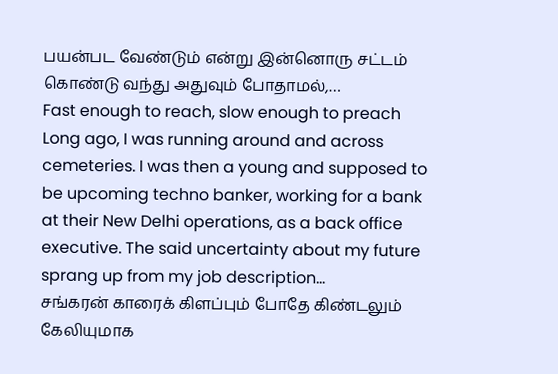பயன்பட வேண்டும் என்று இன்னொரு சட்டம் கொண்டு வந்து அதுவும் போதாமல்,…
Fast enough to reach, slow enough to preach Long ago, I was running around and across cemeteries. I was then a young and supposed to be upcoming techno banker, working for a bank at their New Delhi operations, as a back office executive. The said uncertainty about my future sprang up from my job description…
சங்கரன் காரைக் கிளப்பும் போதே கிண்டலும் கேலியுமாக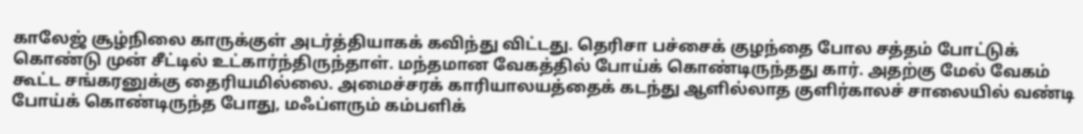காலேஜ் சூழ்நிலை காருக்குள் அடர்த்தியாகக் கவிந்து விட்டது. தெரிசா பச்சைக் குழந்தை போல சத்தம் போட்டுக் கொண்டு முன் சீட்டில் உட்கார்ந்திருந்தாள். மந்தமான வேகத்தில் போய்க் கொண்டிருந்தது கார். அதற்கு மேல் வேகம் கூட்ட சங்கரனுக்கு தைரியமில்லை. அமைச்சரக் காரியாலயத்தைக் கடந்து ஆளில்லாத குளிர்காலச் சாலையில் வண்டி போய்க் கொண்டிருந்த போது, மஃப்ளரும் கம்பளிக்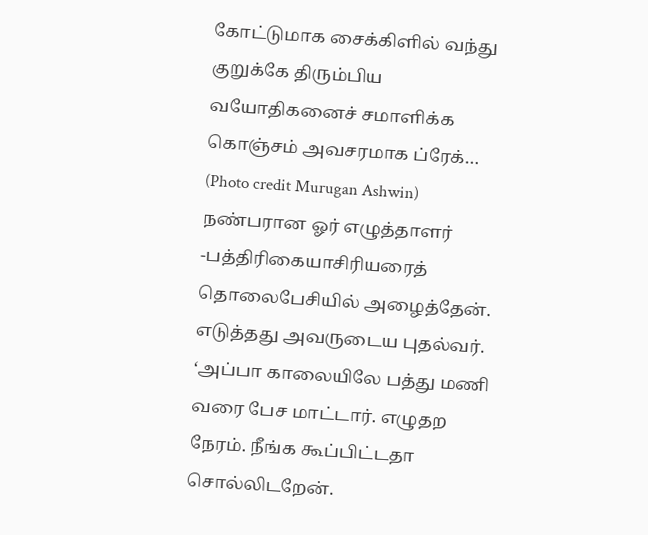கோட்டுமாக சைக்கிளில் வந்து குறுக்கே திரும்பிய வயோதிகனைச் சமாளிக்க கொஞ்சம் அவசரமாக ப்ரேக்…
(Photo credit Murugan Ashwin) நண்பரான ஓர் எழுத்தாளர் -பத்திரிகையாசிரியரைத் தொலைபேசியில் அழைத்தேன். எடுத்தது அவருடைய புதல்வர். ‘அப்பா காலையிலே பத்து மணி வரை பேச மாட்டார். எழுதற நேரம். நீங்க கூப்பிட்டதா சொல்லிடறேன்.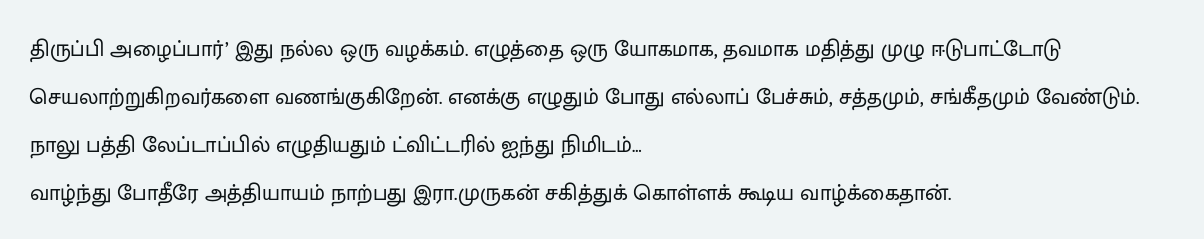திருப்பி அழைப்பார்’ இது நல்ல ஒரு வழக்கம். எழுத்தை ஒரு யோகமாக, தவமாக மதித்து முழு ஈடுபாட்டோடு செயலாற்றுகிறவர்களை வணங்குகிறேன். எனக்கு எழுதும் போது எல்லாப் பேச்சும், சத்தமும், சங்கீதமும் வேண்டும். நாலு பத்தி லேப்டாப்பில் எழுதியதும் ட்விட்டரில் ஐந்து நிமிடம்…
வாழ்ந்து போதீரே அத்தியாயம் நாற்பது இரா.முருகன் சகித்துக் கொள்ளக் கூடிய வாழ்க்கைதான்.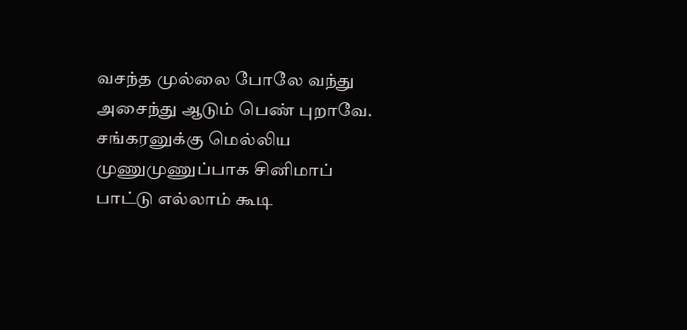வசந்த முல்லை போலே வந்து அசைந்து ஆடும் பெண் புறாவே. சங்கரனுக்கு மெல்லிய முணுமுணுப்பாக சினிமாப் பாட்டு எல்லாம் கூடி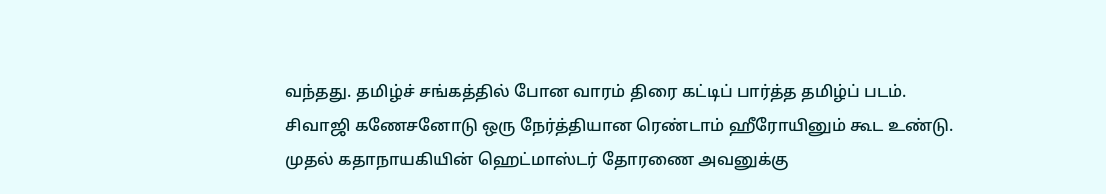வந்தது. தமிழ்ச் சங்கத்தில் போன வாரம் திரை கட்டிப் பார்த்த தமிழ்ப் படம். சிவாஜி கணேசனோடு ஒரு நேர்த்தியான ரெண்டாம் ஹீரோயினும் கூட உண்டு. முதல் கதாநாயகியின் ஹெட்மாஸ்டர் தோரணை அவனுக்கு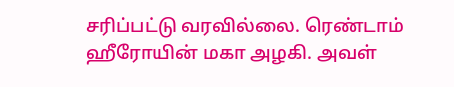சரிப்பட்டு வரவில்லை. ரெண்டாம் ஹீரோயின் மகா அழகி. அவள்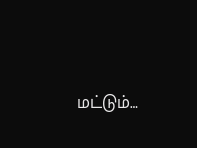மட்டும்…